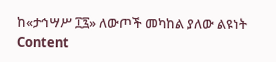ከ«ታኅሣሥ ፲፯» ለውጦች መካከል ያለው ልዩነት
Content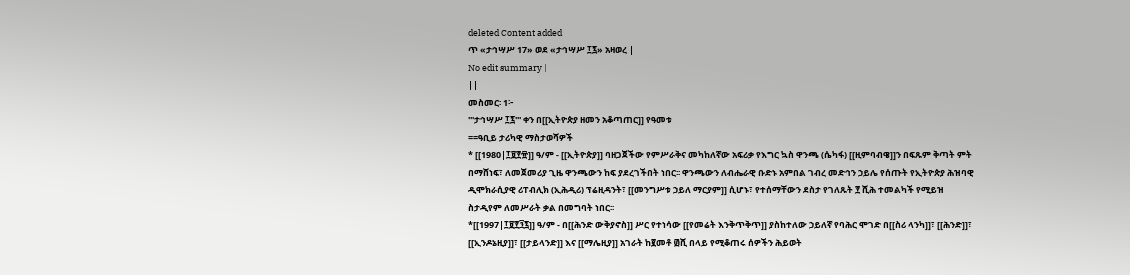deleted Content added
ጥ «ታኅሣሥ 17» ወደ «ታኅሣሥ ፲፯» አዛወረ |
No edit summary |
||
መስመር፡ 1፦
'''ታኅሣሥ ፲፯''' ቀን በ[[ኢትዮጵያ ዘመን አቆጣጠር]] የዓመቱ
==ዓቢይ ታሪካዊ ማስታወሻዎች
* [[1980|፲፱፻፹]] ዓ/ም - [[ኢትዮጵያ]] ባዘጋጀችው የምሥራቅና መካከለኛው አፍሪቃ የእግር ኳስ ዋንጫ (ሴካፋ) [[ዚምባብዌ]]ን በፍጹም ቅጣት ምት በማሸነፍ፣ ለመጀመሪያ ጊዜ ዋንጫውን ከፍ ያደረገችበት ነበር፡፡ ዋንጫውን ለብሔራዊ ቡድኑ አምበል ገብረ መድኅን ኃይሌ የሰጡት የኢትዮጵያ ሕዝባዊ ዲሞክራሲያዊ ሪፐብሊክ (ኢሕዲሪ) ፕሬዚዳንት፣ [[መንግሥቱ ኃይለ ማርያም]] ሲሆኑ፣ የተሰማቸውን ደስታ የገለጹት ፻ ሺሕ ተመልካች የሚይዝ ስታዲየም ለመሥራት ቃል በመግባት ነበር፡፡
*[[1997|፲፱፻፺፯]] ዓ/ም - በ[[ሕንድ ውቅያኖስ]] ሥር የተነሳው [[የመሬት እንቅጥቅጥ]] ያስከተለው ኃይለኛ የባሕር ሞገድ በ[[ስሪ ላንካ]]፣ [[ሕንድ]]፣ [[ኢንዶኔዚያ]]፣ [[ታይላንድ]] እና [[ማሌዚያ]] አገራት ከ፪መቶ ፴ሺ በላይ የሚቆጠሩ ሰዎችን ሕይወት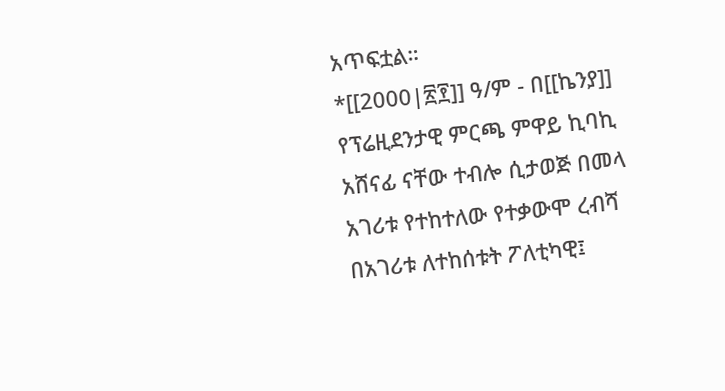አጥፍቷል።
*[[2000|፳፻]] ዓ/ም - በ[[ኬንያ]] የፕሬዚደንታዊ ምርጫ ምዋይ ኪባኪ አሸናፊ ናቸው ተብሎ ሲታወጅ በመላ አገሪቱ የተከተለው የተቃውሞ ረብሻ በአገሪቱ ለተከሰቱት ፖለቲካዊ፤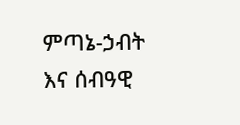ምጣኔ-ኃብት እና ሰብዓዊ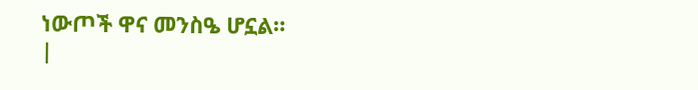ነውጦች ዋና መንስዔ ሆኗል።
|